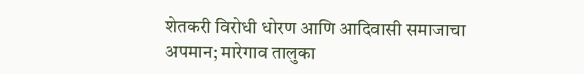शेतकरी विरोधी धोरण आणि आदिवासी समाजाचा अपमान; मारेगाव तालुका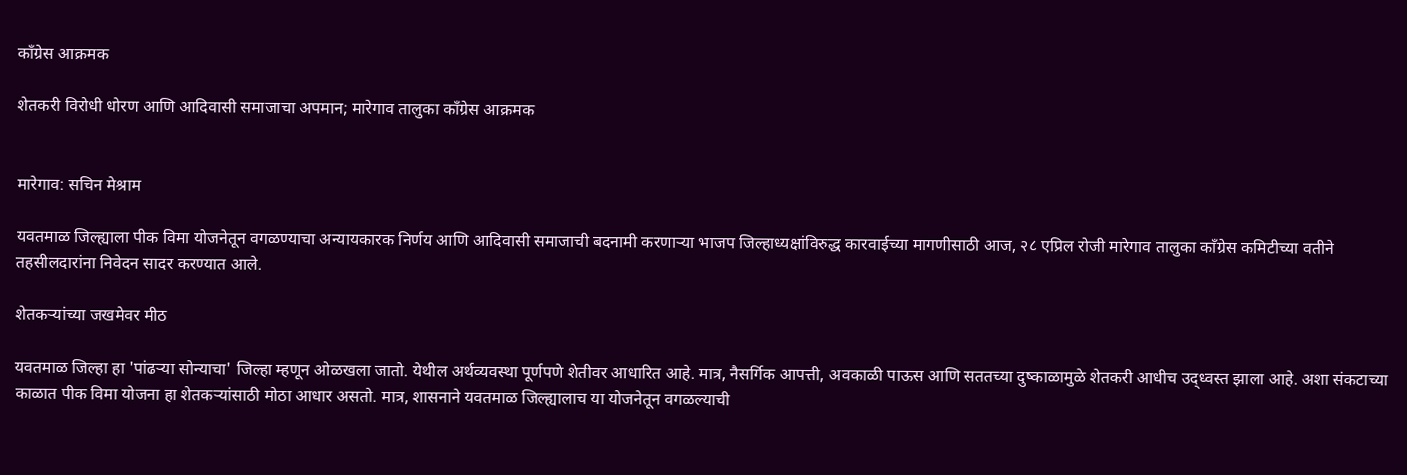काँग्रेस आक्रमक

शेतकरी विरोधी धोरण आणि आदिवासी समाजाचा अपमान; मारेगाव तालुका काँग्रेस आक्रमक


मारेगाव: सचिन मेश्राम

यवतमाळ जिल्ह्याला पीक विमा योजनेतून वगळण्याचा अन्यायकारक निर्णय आणि आदिवासी समाजाची बदनामी करणाऱ्या भाजप जिल्हाध्यक्षांविरुद्ध कारवाईच्या मागणीसाठी आज, २८ एप्रिल रोजी मारेगाव तालुका काँग्रेस कमिटीच्या वतीने तहसीलदारांना निवेदन सादर करण्यात आले.

शेतकऱ्यांच्या जखमेवर मीठ

यवतमाळ जिल्हा हा 'पांढऱ्या सोन्याचा' जिल्हा म्हणून ओळखला जातो. येथील अर्थव्यवस्था पूर्णपणे शेतीवर आधारित आहे. मात्र, नैसर्गिक आपत्ती, अवकाळी पाऊस आणि सततच्या दुष्काळामुळे शेतकरी आधीच उद्ध्वस्त झाला आहे. अशा संकटाच्या काळात पीक विमा योजना हा शेतकऱ्यांसाठी मोठा आधार असतो. मात्र, शासनाने यवतमाळ जिल्ह्यालाच या योजनेतून वगळल्याची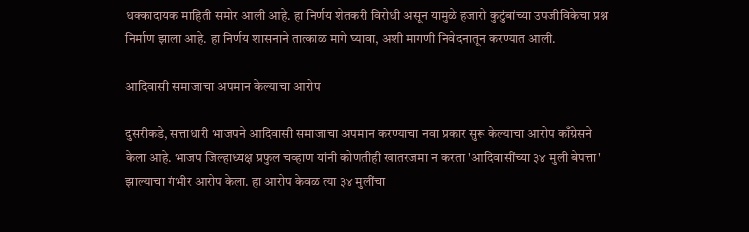धक्कादायक माहिती समोर आली आहे. हा निर्णय शेतकरी विरोधी असून यामुळे हजारो कुटुंबांच्या उपजीविकेचा प्रश्न निर्माण झाला आहे. हा निर्णय शासनाने तात्काळ मागे घ्यावा, अशी मागणी निवेदनातून करण्यात आली.

आदिवासी समाजाचा अपमान केल्याचा आरोप

दुसरीकडे, सत्ताधारी भाजपने आदिवासी समाजाचा अपमान करण्याचा नवा प्रकार सुरू केल्याचा आरोप काँग्रेसने केला आहे. भाजप जिल्हाध्यक्ष प्रफुल चव्हाण यांनी कोणतीही खातरजमा न करता 'आदिवासींच्या ३४ मुली बेपत्ता' झाल्याचा गंभीर आरोप केला. हा आरोप केवळ त्या ३४ मुलींचा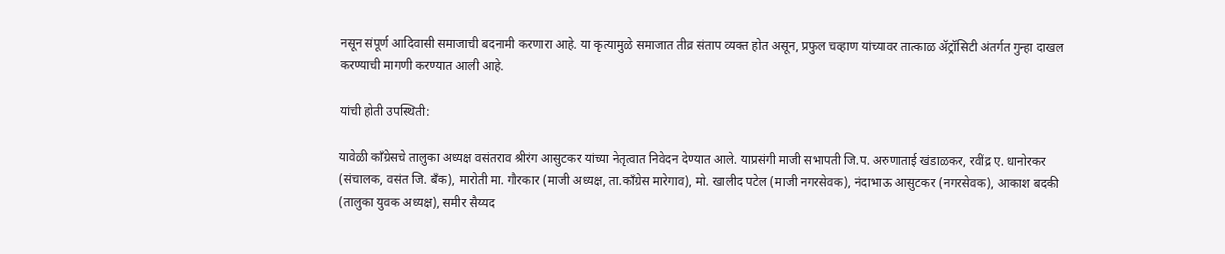नसून संपूर्ण आदिवासी समाजाची बदनामी करणारा आहे. या कृत्यामुळे समाजात तीव्र संताप व्यक्त होत असून, प्रफुल चव्हाण यांच्यावर तात्काळ ॲट्रॉसिटी अंतर्गत गुन्हा दाखल करण्याची मागणी करण्यात आली आहे.

यांची होती उपस्थिती:

यावेळी काँग्रेसचे तालुका अध्यक्ष वसंतराव श्रीरंग आसुटकर यांच्या नेतृत्वात निवेदन देण्यात आले. याप्रसंगी माजी सभापती जि.प. अरुणाताई खंडाळकर, रवींद्र ए. धानोरकर (संचालक, वसंत जि. बँक), मारोती मा. गौरकार (माजी अध्यक्ष, ता.काँग्रेस मारेगाव), मो. खालीद पटेल (माजी नगरसेवक), नंदाभाऊ आसुटकर (नगरसेवक), आकाश बदकी (तालुका युवक अध्यक्ष), समीर सैय्यद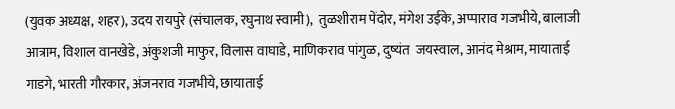(युवक अध्यक्ष, शहर), उदय रायपुरे (संचालक, रघुनाथ स्वामी),  तुळशीराम पेंदोर, मंगेश उईके, अप्पाराव गजभीये, बालाजी आत्राम, विशाल वानखेडे, अंकुशजी माफुर, विलास वाघाडे, माणिकराव पांगुळ, दुष्यंत  जयस्वाल, आनंद मेश्राम, मायाताई गाडगे, भारती गौरकार, अंजनराव गजभीये, छायाताई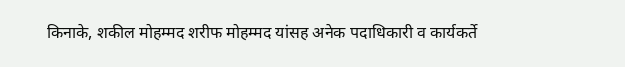किनाके, शकील मोहम्मद शरीफ मोहम्मद यांसह अनेक पदाधिकारी व कार्यकर्ते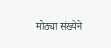मोठ्या संख्येने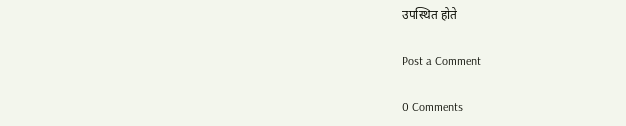उपस्थित होते

Post a Comment

0 Comments